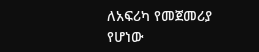ለአፍሪካ የመጀመሪያ የሆነው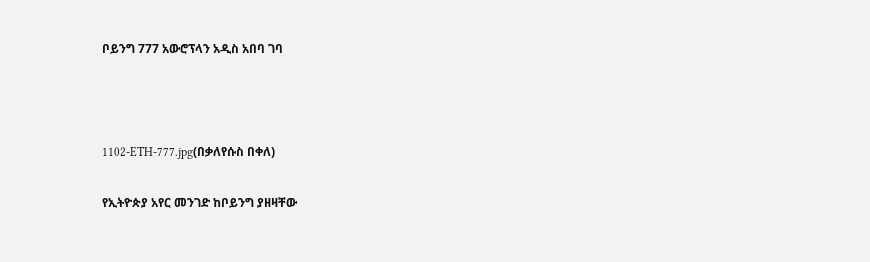ቦይንግ 777 አውሮፕላን አዲስ አበባ ገባ



1102-ETH-777.jpg(በቃለየሱስ በቀለ)

የኢትዮጵያ አየር መንገድ ከቦይንግ ያዘዛቸው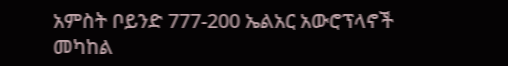አምስት ቦይንድ 777-200 ኤልአር አውሮፕላኖች መካከል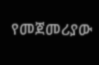የመጀመሪያው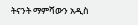ትናንት ማምሻውን አዲስ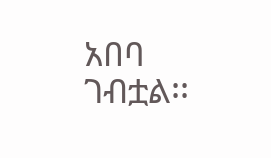አበባ ገብቷል፡፡